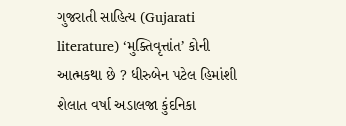ગુજરાતી સાહિત્ય (Gujarati literature) ‘મુક્તિવૃત્તાંત’ કોની આત્મકથા છે ? ધીરુબેન પટેલ હિમાંશી શેલાત વર્ષા અડાલજા કુંદનિકા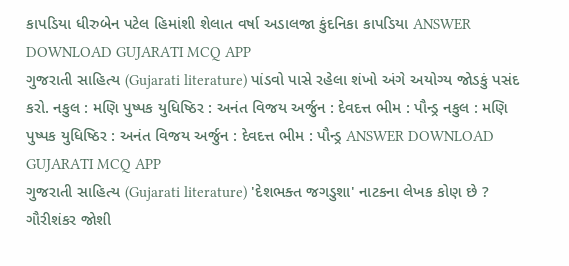કાપડિયા ધીરુબેન પટેલ હિમાંશી શેલાત વર્ષા અડાલજા કુંદનિકા કાપડિયા ANSWER DOWNLOAD GUJARATI MCQ APP
ગુજરાતી સાહિત્ય (Gujarati literature) પાંડવો પાસે રહેલા શંખો અંગે અયોગ્ય જોડકું પસંદ કરો. નકુલ : મણિ પુષ્પક યુધિષ્ઠિર : અનંત વિજય અર્જુન : દેવદત્ત ભીમ : પૌન્ડ્ર નકુલ : મણિ પુષ્પક યુધિષ્ઠિર : અનંત વિજય અર્જુન : દેવદત્ત ભીમ : પૌન્ડ્ર ANSWER DOWNLOAD GUJARATI MCQ APP
ગુજરાતી સાહિત્ય (Gujarati literature) 'દેશભક્ત જગડુશા' નાટકના લેખક કોણ છે ? ગૌરીશંકર જોશી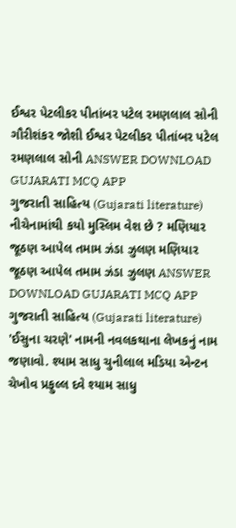ઈશ્વર પેટલીકર પીતાંબર પટેલ રમણલાલ સોની ગૌરીશંકર જોશી ઈશ્વર પેટલીકર પીતાંબર પટેલ રમણલાલ સોની ANSWER DOWNLOAD GUJARATI MCQ APP
ગુજરાતી સાહિત્ય (Gujarati literature) નીચેનામાંથી કયો મુસ્લિમ વેશ છે ? મણિયાર જૂઠણ આપેલ તમામ ઝંડા ઝુલણ મણિયાર જૂઠણ આપેલ તમામ ઝંડા ઝુલણ ANSWER DOWNLOAD GUJARATI MCQ APP
ગુજરાતી સાહિત્ય (Gujarati literature) 'ઈસુના ચરણે' નામની નવલકથાના લેખકનું નામ જણાવો. શ્યામ સાધુ ચુનીલાલ મડિયા એન્ટન ચેખોવ પ્રફુલ્લ દવે શ્યામ સાધુ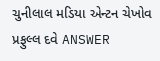ચુનીલાલ મડિયા એન્ટન ચેખોવ પ્રફુલ્લ દવે ANSWER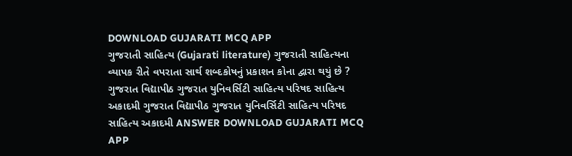DOWNLOAD GUJARATI MCQ APP
ગુજરાતી સાહિત્ય (Gujarati literature) ગુજરાતી સાહિત્યના વ્યાપક રીતે વપરાતા સાર્થ શબ્દકોષનું પ્રકાશન કોના દ્વારા થયું છે ? ગુજરાત વિદ્યાપીઠ ગુજરાત યુનિવર્સિટી સાહિત્ય પરિષદ સાહિત્ય અકાદમી ગુજરાત વિદ્યાપીઠ ગુજરાત યુનિવર્સિટી સાહિત્ય પરિષદ સાહિત્ય અકાદમી ANSWER DOWNLOAD GUJARATI MCQ APP